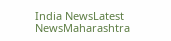India NewsLatest NewsMaharashtra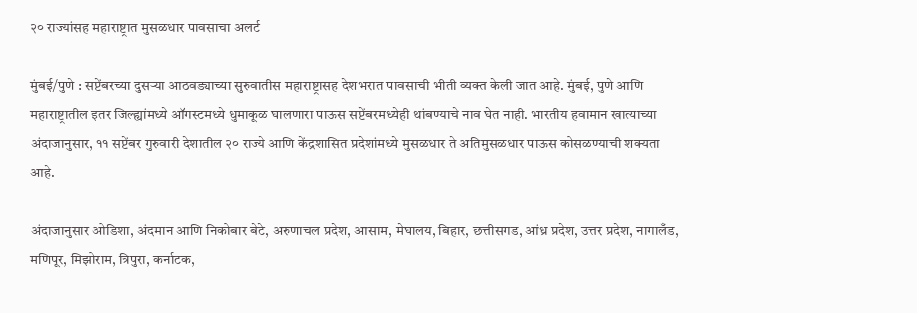२० राज्यांसह महाराष्ट्रात मुसळधार पावसाचा अलर्ट

मुंबई/पुणे : सप्टेंबरच्या दुसऱ्या आठवड्याच्या सुरुवातीस महाराष्ट्रासह देशभरात पावसाची भीती व्यक्त केली जात आहे. मुंबई, पुणे आणि महाराष्ट्रातील इतर जिल्ह्यांमध्ये ऑगस्टमध्ये धुमाकूळ घालणारा पाऊस सप्टेंबरमध्येही थांबण्याचे नाव घेत नाही. भारतीय हवामान खात्याच्या अंदाजानुसार, ११ सप्टेंबर गुरुवारी देशातील २० राज्ये आणि केंद्रशासित प्रदेशांमध्ये मुसळधार ते अतिमुसळधार पाऊस कोसळण्याची शक्यता आहे.

अंदाजानुसार ओडिशा, अंदमान आणि निकोबार बेटे, अरुणाचल प्रदेश, आसाम, मेघालय, बिहार, छत्तीसगड, आंध्र प्रदेश, उत्तर प्रदेश, नागालँड, मणिपूर, मिझोराम, त्रिपुरा, कर्नाटक,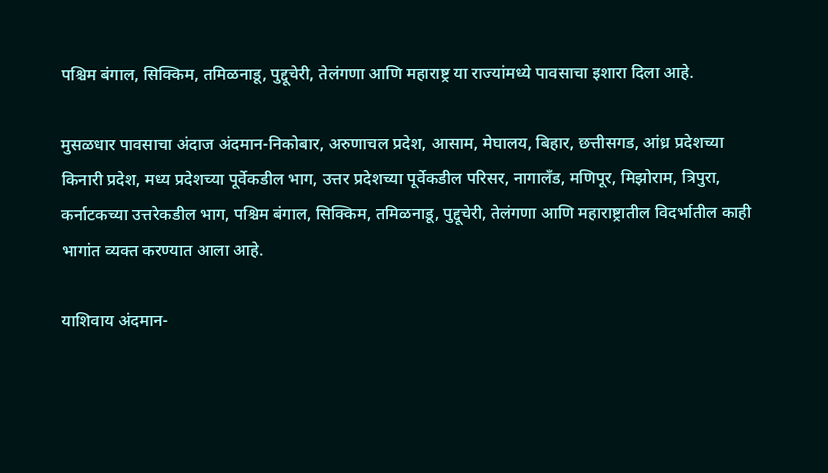पश्चिम बंगाल, सिक्किम, तमिळनाडू, पुद्दूचेरी, तेलंगणा आणि महाराष्ट्र या राज्यांमध्ये पावसाचा इशारा दिला आहे.

मुसळधार पावसाचा अंदाज अंदमान-निकोबार, अरुणाचल प्रदेश, आसाम, मेघालय, बिहार, छत्तीसगड, आंध्र प्रदेशच्या किनारी प्रदेश, मध्य प्रदेशच्या पूर्वेकडील भाग, उत्तर प्रदेशच्या पूर्वेकडील परिसर, नागालँड, मणिपूर, मिझोराम, त्रिपुरा, कर्नाटकच्या उत्तरेकडील भाग, पश्चिम बंगाल, सिक्किम, तमिळनाडू, पुद्दूचेरी, तेलंगणा आणि महाराष्ट्रातील विदर्भातील काही भागांत व्यक्त करण्यात आला आहे.

याशिवाय अंदमान-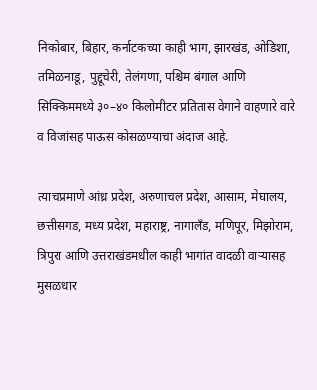निकोबार, बिहार, कर्नाटकच्या काही भाग, झारखंड, ओडिशा, तमिळनाडू, पुद्दूचेरी, तेलंगणा, पश्चिम बंगाल आणि सिक्किममध्ये ३०–४० किलोमीटर प्रतितास वेगाने वाहणारे वारे व विजांसह पाऊस कोसळण्याचा अंदाज आहे.

त्याचप्रमाणे आंध्र प्रदेश, अरुणाचल प्रदेश, आसाम, मेघालय, छत्तीसगड, मध्य प्रदेश, महाराष्ट्र, नागालँड, मणिपूर, मिझोराम, त्रिपुरा आणि उत्तराखंडमधील काही भागांत वादळी वाऱ्यासह मुसळधार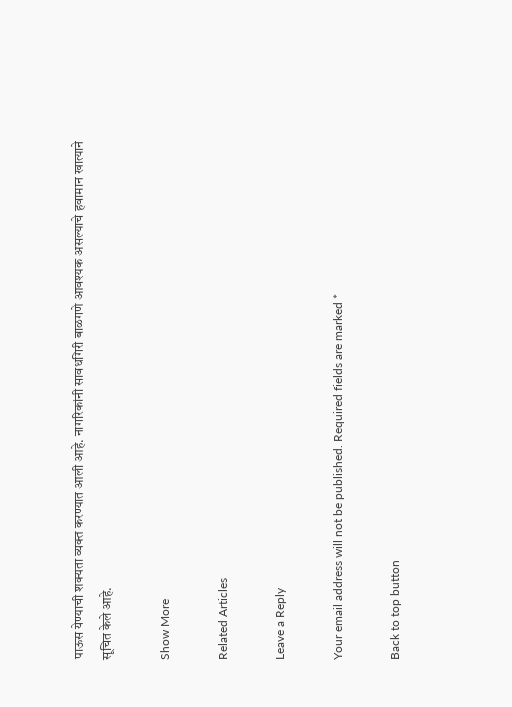पाऊस येण्याची शक्यता व्यक्त करण्यात आली आहे. नागरिकांनी सावधगिरी बाळगणे आवश्यक असल्याचे हवामान खात्याने सूचित केले आहे.

Show More

Related Articles

Leave a Reply

Your email address will not be published. Required fields are marked *

Back to top button